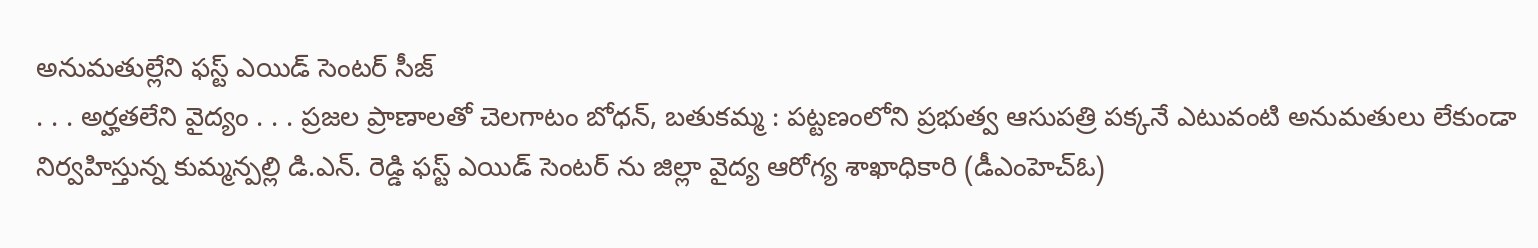అనుమతుల్లేని ఫస్ట్ ఎయిడ్ సెంటర్ సీజ్
. . . అర్హతలేని వైద్యం . . . ప్రజల ప్రాణాలతో చెలగాటం బోధన్, బతుకమ్మ : పట్టణంలోని ప్రభుత్వ ఆసుపత్రి పక్కనే ఎటువంటి అనుమతులు లేకుండా నిర్వహిస్తున్న కుమ్మన్పల్లి డి.ఎన్. రెడ్డి ఫస్ట్ ఎయిడ్ సెంటర్ ను జిల్లా వైద్య ఆరోగ్య శాఖాధికారి (డీఎంహెచ్ఓ)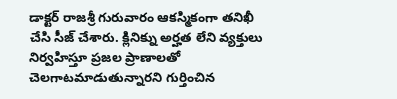డాక్టర్ రాజశ్రీ గురువారం ఆకస్మికంగా తనిఖీ చేసి సీజ్ చేశారు. క్లినిక్ను అర్హత లేని వ్యక్తులు నిర్వహిస్తూ ప్రజల ప్రాణాలతో చెలగాటమాడుతున్నారని గుర్తించిన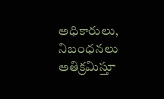అధికారులు, నిబంధనలు అతిక్రమిస్తూ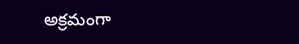అక్రమంగా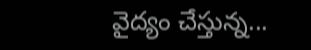వైద్యం చేస్తున్న...